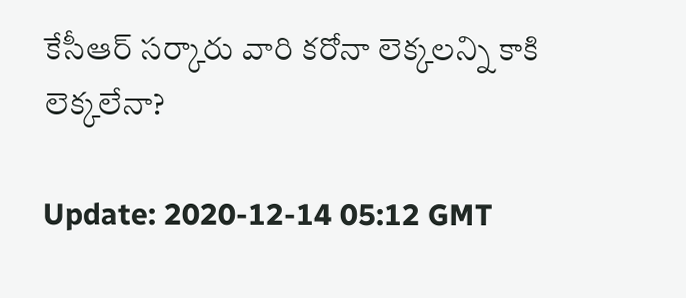కేసీఆర్ సర్కారు వారి కరోనా లెక్కలన్ని కాకి లెక్కలేనా?

Update: 2020-12-14 05:12 GMT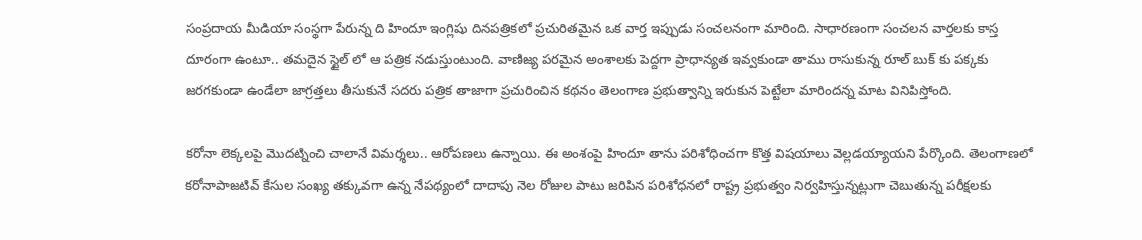సంప్రదాయ మీడియా సంస్థగా పేరున్న ది హిందూ ఇంగ్లిషు దినపత్రికలో ప్రచురితమైన ఒక వార్త ఇప్పుడు సంచలనంగా మారింది. సాధారణంగా సంచలన వార్తలకు కాస్త దూరంగా ఉంటూ.. తమదైన స్టైల్ లో ఆ పత్రిక నడుస్తుంటుంది. వాణిజ్య పరమైన అంశాలకు పెద్దగా ప్రాధాన్యత ఇవ్వకుండా తాము రాసుకున్న రూల్ బుక్ కు పక్కకు జరగకుండా ఉండేలా జాగ్రత్తలు తీసుకునే సదరు పత్రిక తాజాగా ప్రచురించిన కథనం తెలంగాణ ప్రభుత్వాన్ని ఇరుకున పెట్టేలా మారిందన్న మాట వినిపిస్తోంది.

కరోనా లెక్కలపై మొదట్నించి చాలానే విమర్శలు.. ఆరోపణలు ఉన్నాయి. ఈ అంశంపై హిందూ తాను పరిశోధించగా కొత్త విషయాలు వెల్లడయ్యాయని పేర్కొంది. తెలంగాణలో కరోనాపాజటివ్ కేసుల సంఖ్య తక్కువగా ఉన్న నేపథ్యంలో దాదాపు నెల రోజుల పాటు జరిపిన పరిశోధనలో రాష్ట్ర ప్రభుత్వం నిర్వహిస్తున్నట్లుగా చెబుతున్న పరీక్షలకు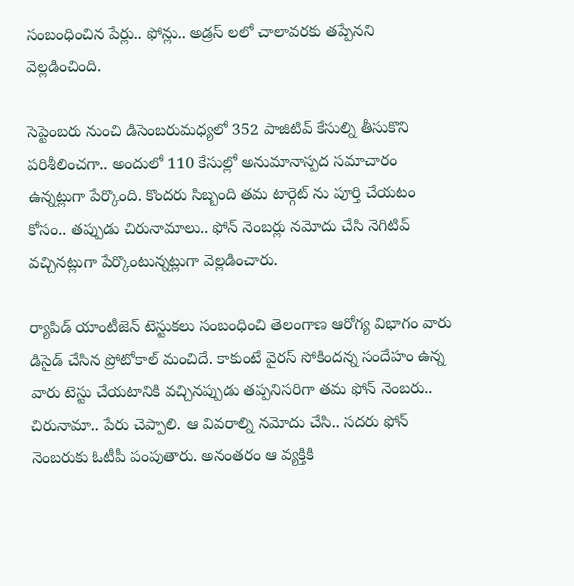సంబంధించిన పేర్లు.. ఫోన్లు.. అడ్రస్ లలో చాలావరకు తప్పేనని వెల్లడించింది.

సెప్టెంబరు నుంచి డిసెంబరుమధ్యలో 352 పాజిటివ్ కేసుల్ని తీసుకొని పరిశీలించగా.. అందులో 110 కేసుల్లో అనుమానాస్పద సమాచారం ఉన్నట్లుగా పేర్కొంది. కొందరు సిబ్బంది తమ టార్గెట్ ను పూర్తి చేయటం కోసం.. తప్పుడు చిరునామాలు.. ఫోన్ నెంబర్లు నమోదు చేసి నెగిటివ్ వచ్చినట్లుగా పేర్కొంటున్నట్లుగా వెల్లడించారు.

ర్యాపిడ్ యాంటీజెన్ టెస్టుకలు సంబంధించి తెలంగాణ ఆరోగ్య విభాగం వారు డిసైడ్ చేసిన ప్రోటోకాల్ మంచిదే. కాకుంటే వైరస్ సోకిందన్న సందేహం ఉన్న వారు టెస్టు చేయటానికి వచ్చినప్పుడు తప్పనిసరిగా తమ ఫోన్ నెంబరు.. చిరునామా.. పేరు చెప్పాలి. ఆ వివరాల్ని నమోదు చేసి.. సదరు ఫోన్ నెంబరుకు ఓటీపీ పంపుతారు. అనంతరం ఆ వ్యక్తికి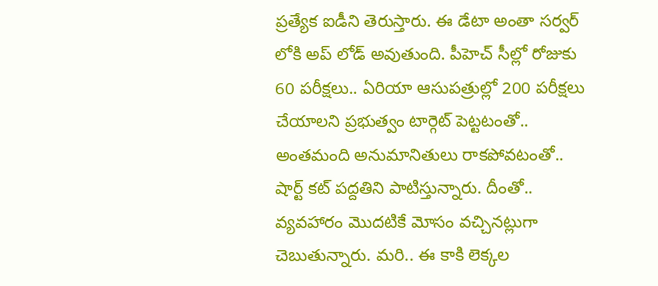ప్రత్యేక ఐడీని తెరుస్తారు. ఈ డేటా అంతా సర్వర్ లోకి అప్ లోడ్ అవుతుంది. పీహెచ్ సీల్లో రోజుకు 60 పరీక్షలు.. ఏరియా ఆసుపత్రుల్లో 200 పరీక్షలు చేయాలని ప్రభుత్వం టార్గెట్ పెట్టటంతో.. అంతమంది అనుమానితులు రాకపోవటంతో.. షార్ట్ కట్ పద్దతిని పాటిస్తున్నారు. దీంతో.. వ్యవహారం మొదటికే మోసం వచ్చినట్లుగా చెబుతున్నారు. మరి.. ఈ కాకి లెక్కల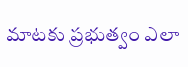మాటకు ప్రభుత్వం ఎలా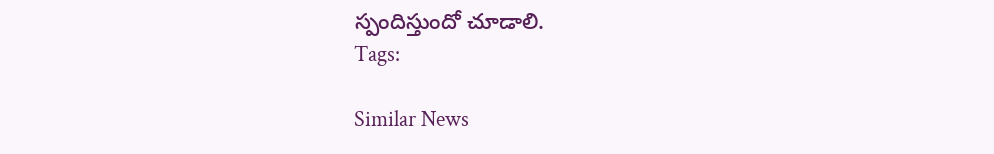స్పందిస్తుందో చూడాలి.
Tags:

Similar News